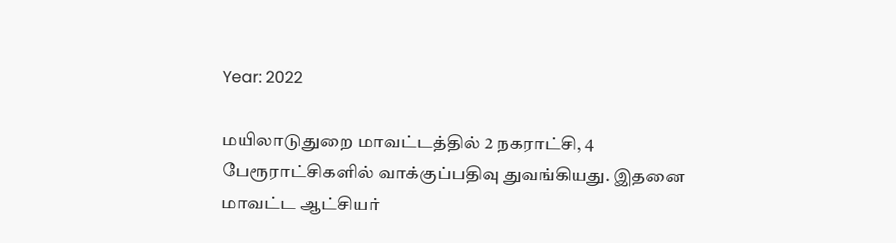Year: 2022

மயிலாடுதுறை மாவட்டத்தில் 2 நகராட்சி, 4 பேரூராட்சிகளில் வாக்குப்பதிவு துவங்கியது. இதனை மாவட்ட ஆட்சியர்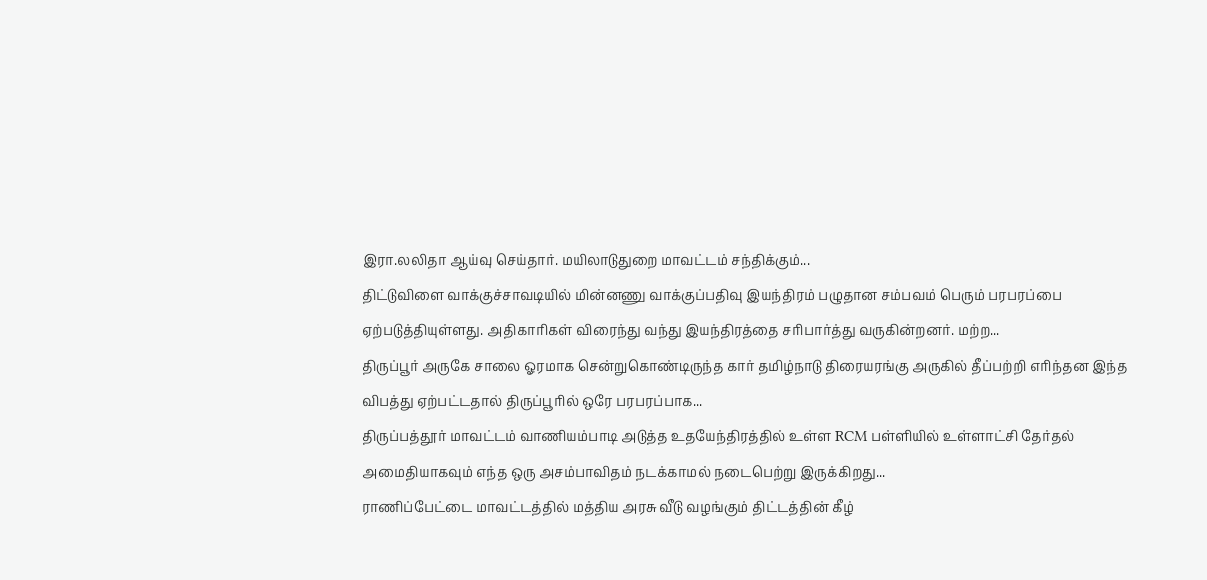இரா.லலிதா ஆய்வு செய்தார். மயிலாடுதுறை மாவட்டம் சந்திக்கும்...
திட்டுவிளை வாக்குச்சாவடியில் மின்னணு வாக்குப்பதிவு இயந்திரம் பழுதான சம்பவம் பெரும் பரபரப்பை ஏற்படுத்தியுள்ளது. அதிகாரிகள் விரைந்து வந்து இயந்திரத்தை சரிபார்த்து வருகின்றனர். மற்ற...
திருப்பூர் அருகே சாலை ஓரமாக சென்றுகொண்டிருந்த கார் தமிழ்நாடு திரையரங்கு அருகில் தீப்பற்றி எரிந்தன இந்த விபத்து ஏற்பட்டதால் திருப்பூரில் ஒரே பரபரப்பாக...
திருப்பத்தூர் மாவட்டம் வாணியம்பாடி அடுத்த உதயேந்திரத்தில் உள்ள RCM பள்ளியில் உள்ளாட்சி தேர்தல் அமைதியாகவும் எந்த ஒரு அசம்பாவிதம் நடக்காமல் நடைபெற்று இருக்கிறது...
ராணிப்பேட்டை மாவட்டத்தில் மத்திய அரசு வீடு வழங்கும் திட்டத்தின் கீழ்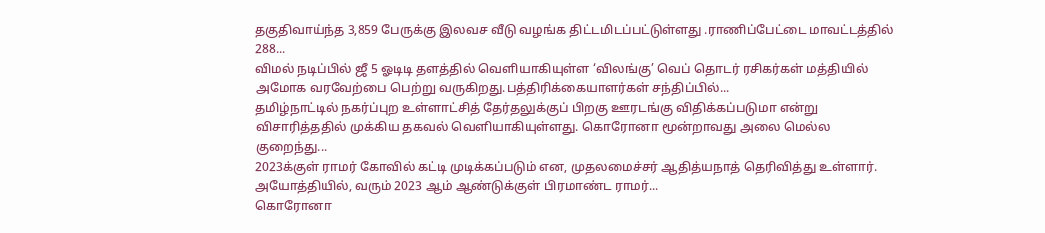தகுதிவாய்ந்த 3,859 பேருக்கு இலவச வீடு வழங்க திட்டமிடப்பட்டுள்ளது .ராணிப்பேட்டை மாவட்டத்தில் 288...
விமல் நடிப்பில் ஜீ 5 ஓடிடி தளத்தில் வெளியாகியுள்ள ‘விலங்கு’ வெப் தொடர் ரசிகர்கள் மத்தியில் அமோக வரவேற்பை பெற்று வருகிறது.பத்திரிக்கையாளர்கள் சந்திப்பில்...
தமிழ்நாட்டில் நகர்ப்புற உள்ளாட்சித் தேர்தலுக்குப் பிறகு ஊரடங்கு விதிக்கப்படுமா என்று விசாரித்ததில் முக்கிய தகவல் வெளியாகியுள்ளது. கொரோனா மூன்றாவது அலை மெல்ல குறைந்து...
2023க்குள் ராமர் கோவில் கட்டி முடிக்கப்படும் என, முதலமைச்சர் ஆதித்யநாத் தெரிவித்து உள்ளார். அயோத்தியில், வரும் 2023 ஆம் ஆண்டுக்குள் பிரமாண்ட ராமர்...
கொரோனா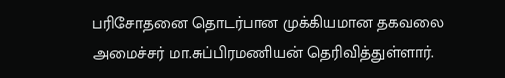பரிசோதனை தொடர்பான முக்கியமான தகவலை அமைச்சர் மா.சுப்பிரமணியன் தெரிவித்துள்ளார்.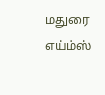மதுரை எய்ம்ஸ்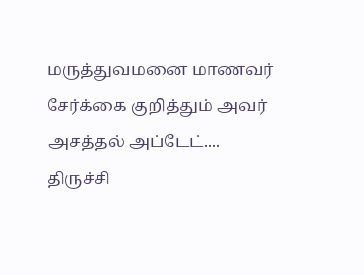மருத்துவமனை மாணவர் சேர்க்கை குறித்தும் அவர் அசத்தல் அப்டேட்....
திருச்சி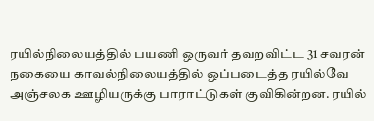ரயில்நிலையத்தில் பயணி ஒருவர் தவறவிட்ட 31 சவரன் நகையை காவல்நிலையத்தில் ஒப்படைத்த ரயில்வே அஞ்சலக ஊழியருக்கு பாராட்டுகள் குவிகின்றன. ரயில்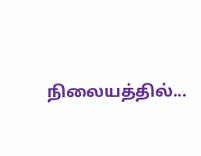நிலையத்தில்...